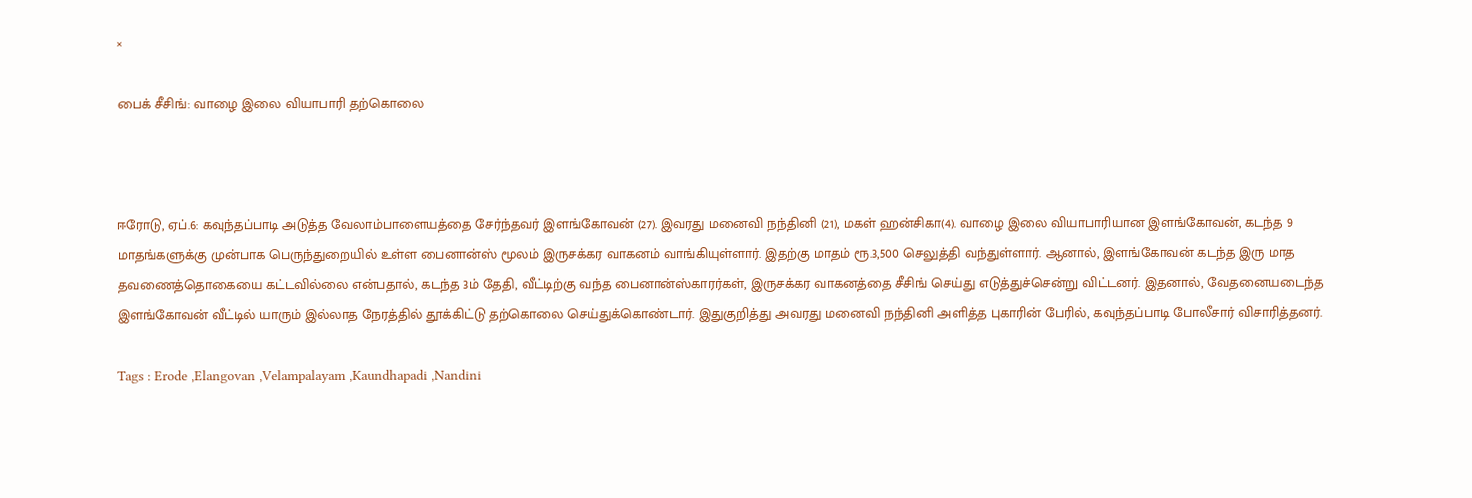×

பைக் சீசிங்: வாழை இலை வியாபாரி தற்கொலை



ஈரோடு, ஏப்.6: கவுந்தப்பாடி அடுத்த வேலாம்பாளையத்தை சேர்ந்தவர் இளங்கோவன் (27). இவரது மனைவி நந்தினி (21), மகள் ஹன்சிகா(4). வாழை இலை வியாபாரியான இளங்கோவன், கடந்த 9 மாதங்களுக்கு முன்பாக பெருந்துறையில் உள்ள பைனான்ஸ் மூலம் இருசக்கர வாகனம் வாங்கியுள்ளார். இதற்கு மாதம் ரூ.3,500 செலுத்தி வந்துள்ளார். ஆனால், இளங்கோவன் கடந்த இரு மாத தவணைத்தொகையை கட்டவில்லை என்பதால், கடந்த 3ம் தேதி, வீட்டிற்கு வந்த பைனான்ஸ்காரர்கள், இருசக்கர வாகனத்தை சீசிங் செய்து எடுத்துச்சென்று விட்டனர். இதனால், வேதனையடைந்த இளங்கோவன் வீட்டில் யாரும் இல்லாத நேரத்தில் தூக்கிட்டு தற்கொலை செய்துக்கொண்டார். இதுகுறித்து அவரது மனைவி நந்தினி அளித்த புகாரின் பேரில், கவுந்தப்பாடி போலீசார் விசாரித்தனர்.

Tags : Erode ,Elangovan ,Velampalayam ,Kaundhapadi ,Nandini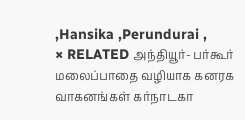,Hansika ,Perundurai ,
× RELATED அந்தியூர்- பர்கூர் மலைப்பாதை வழியாக கனரக வாகனங்கள் கர்நாடகா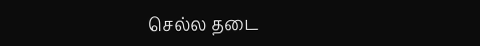செல்ல தடை